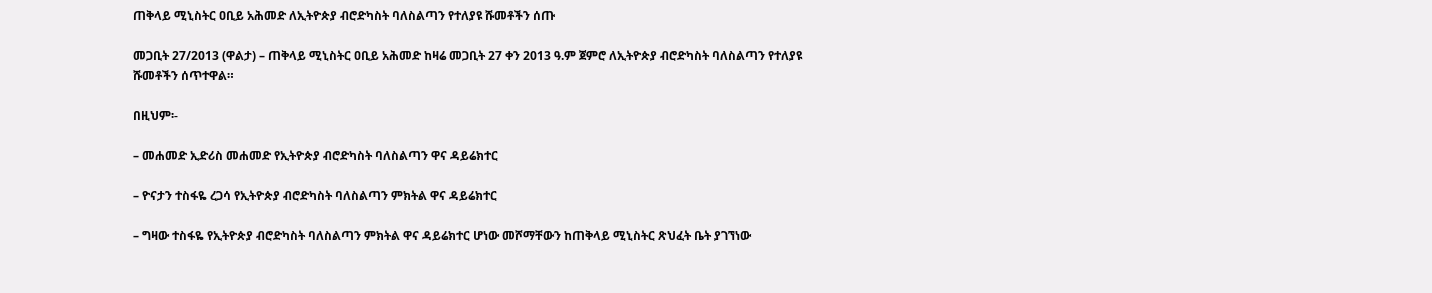ጠቅላይ ሚኒስትር ዐቢይ አሕመድ ለኢትዮጵያ ብሮድካስት ባለስልጣን የተለያዩ ሹመቶችን ሰጡ

መጋቢት 27/2013 (ዋልታ) – ጠቅላይ ሚኒስትር ዐቢይ አሕመድ ከዛሬ መጋቢት 27 ቀን 2013 ዓ.ም ጀምሮ ለኢትዮጵያ ብሮድካስት ባለስልጣን የተለያዩ ሹመቶችን ሰጥተዋል።

በዚህም፡-

– መሐመድ ኢድሪስ መሐመድ የኢትዮጵያ ብሮድካስት ባለስልጣን ዋና ዳይሬክተር

– ዮናታን ተስፋዬ ረጋሳ የኢትዮጵያ ብሮድካስት ባለስልጣን ምክትል ዋና ዳይሬክተር

– ግዛው ተስፋዬ የኢትዮጵያ ብሮድካስት ባለስልጣን ምክትል ዋና ዳይሬክተር ሆነው መሾማቸውን ከጠቅላይ ሚኒስትር ጽህፈት ቤት ያገኘነው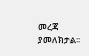መረጃ ያመለክታል፡፡